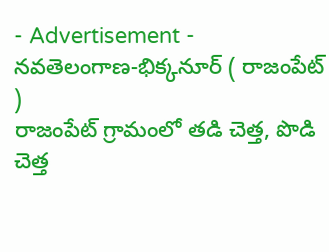- Advertisement -
నవతెలంగాణ-భిక్కనూర్ ( రాజంపేట్ )
రాజంపేట్ గ్రామంలో తడి చెత్త, పొడి చెత్త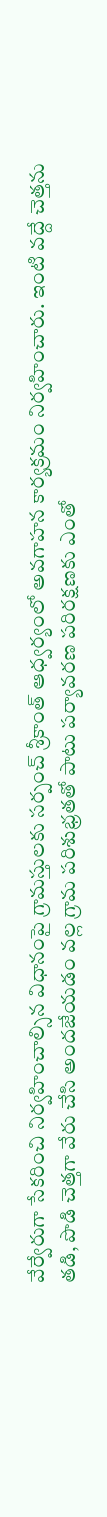వేర్వేరుగా సేకరించి నిర్వహించాల్సిన విధానంపై గ్రామస్తులకు సర్పంచ్ శ్రీకాంత్ ఆధ్వర్యంలో అవగాహన కార్యక్రమం నిర్వహించారు. ఇంటి వద్దే చెత్తను తడి, పొడి చెత్తగా వేరు చేసి అందజేయడం వల్ల గ్రామ పరిశుభ్రతతో పాటు పర్యావరణ పరిరక్షణకు ఎంతో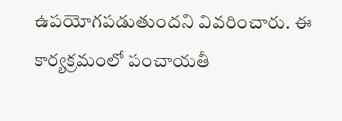ఉపయోగపడుతుందని వివరించారు. ఈ కార్యక్రమంలో పంచాయతీ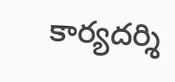కార్యదర్శి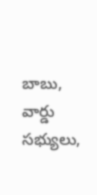బాబు, వార్డు సభ్యులు,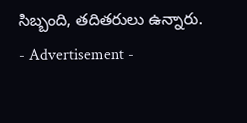సిబ్బంది, తదితరులు ఉన్నారు.
- Advertisement -